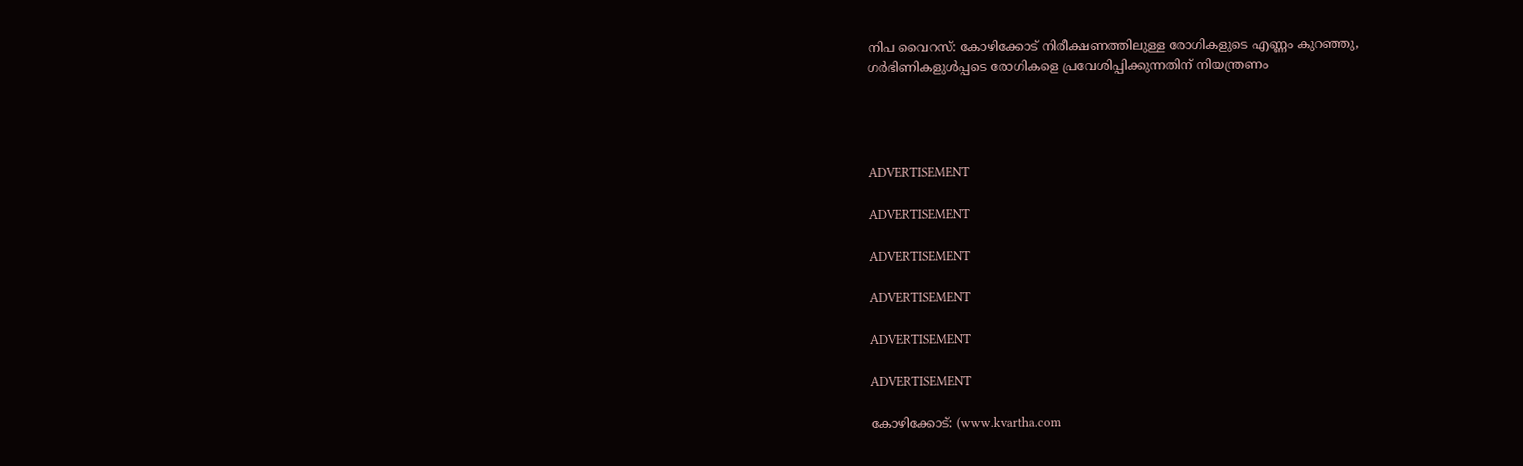നിപ വൈറസ്: കോഴിക്കോട് നിരീക്ഷണത്തിലുള്ള രോഗികളുടെ എണ്ണം കുറഞ്ഞു, ഗര്‍ഭിണികളുള്‍പ്പടെ രോഗികളെ പ്രവേശിപ്പിക്കുന്നതിന് നിയന്ത്രണം




ADVERTISEMENT

ADVERTISEMENT

ADVERTISEMENT

ADVERTISEMENT

ADVERTISEMENT

ADVERTISEMENT

കോഴിക്കോട്: (www.kvartha.com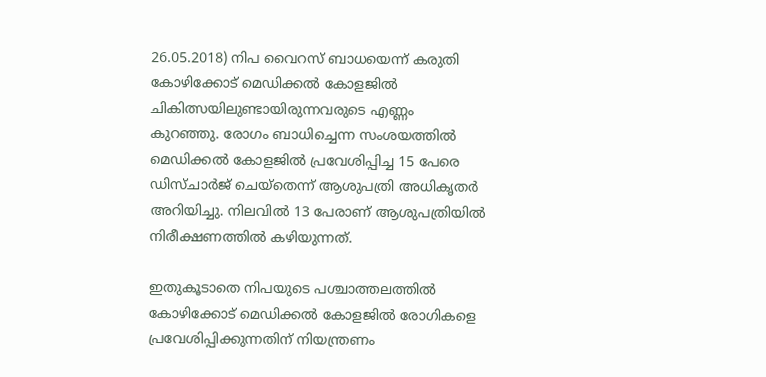26.05.2018) നിപ വൈറസ് ബാധയെന്ന് കരുതി കോഴിക്കോട് മെഡിക്കല്‍ കോളജില്‍ ചികിത്സയിലുണ്ടായിരുന്നവരുടെ എണ്ണം കുറഞ്ഞു. രോഗം ബാധിച്ചെന്ന സംശയത്തില്‍ മെഡിക്കല്‍ കോളജില്‍ പ്രവേശിപ്പിച്ച 15 പേരെ ഡിസ്ചാര്‍ജ് ചെയ്‌തെന്ന് ആശുപത്രി അധികൃതര്‍ അറിയിച്ചു. നിലവില്‍ 13 പേരാണ് ആശുപത്രിയില്‍ നിരീക്ഷണത്തില്‍ കഴിയുന്നത്.

ഇതുകൂടാതെ നിപയുടെ പശ്ചാത്തലത്തില്‍ കോഴിക്കോട് മെഡിക്കല്‍ കോളജില്‍ രോഗികളെ പ്രവേശിപ്പിക്കുന്നതിന് നിയന്ത്രണം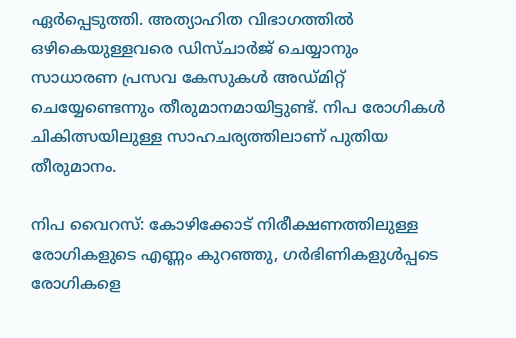ഏര്‍പ്പെടുത്തി. അത്യാഹിത വിഭാഗത്തില്‍ ഒഴികെയുള്ളവരെ ഡിസ്ചാര്‍ജ് ചെയ്യാനും സാധാരണ പ്രസവ കേസുകള്‍ അഡ്മിറ്റ് ചെയ്യേണ്ടെന്നും തീരുമാനമായിട്ടുണ്ട്. നിപ രോഗികള്‍ ചികിത്സയിലുള്ള സാഹചര്യത്തിലാണ് പുതിയ തീരുമാനം.

നിപ വൈറസ്: കോഴിക്കോട് നിരീക്ഷണത്തിലുള്ള രോഗികളുടെ എണ്ണം കുറഞ്ഞു, ഗര്‍ഭിണികളുള്‍പ്പടെ രോഗികളെ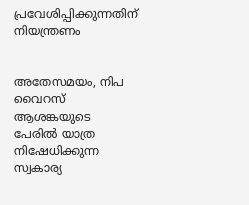പ്രവേശിപ്പിക്കുന്നതിന് നിയന്ത്രണം


അതേസമയം, നിപ വൈറസ് ആശങ്കയുടെ പേരില്‍ യാത്ര നിഷേധിക്കുന്ന സ്വകാര്യ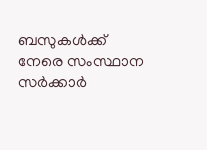ബസുകള്‍ക്ക് നേരെ സംസ്ഥാന സര്‍ക്കാര്‍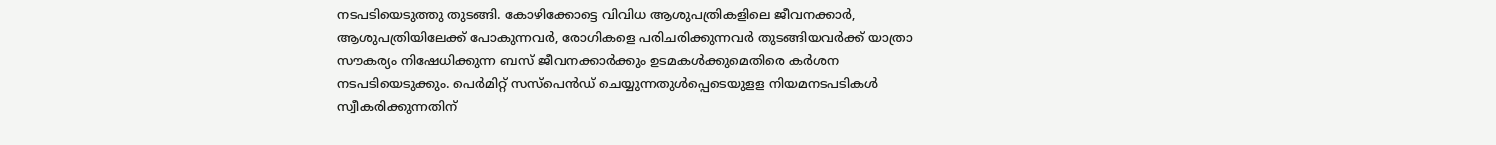നടപടിയെടുത്തു തുടങ്ങി. കോഴിക്കോട്ടെ വിവിധ ആശുപത്രികളിലെ ജീവനക്കാര്‍, ആശുപത്രിയിലേക്ക് പോകുന്നവര്‍, രോഗികളെ പരിചരിക്കുന്നവര്‍ തുടങ്ങിയവര്‍ക്ക് യാത്രാ സൗകര്യം നിഷേധിക്കുന്ന ബസ് ജീവനക്കാര്‍ക്കും ഉടമകള്‍ക്കുമെതിരെ കര്‍ശന നടപടിയെടുക്കും. പെര്‍മിറ്റ് സസ്‌പെന്‍ഡ് ചെയ്യുന്നതുള്‍പ്പെടെയുളള നിയമനടപടികള്‍ സ്വീകരിക്കുന്നതിന്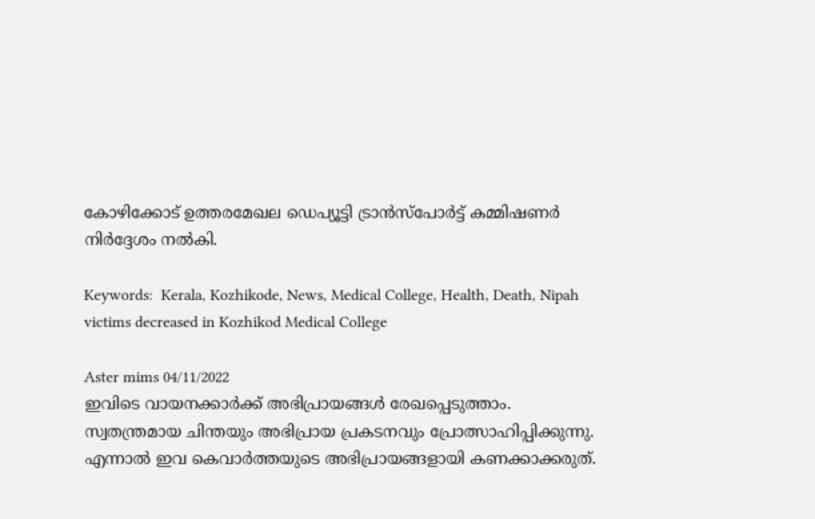കോഴിക്കോട് ഉത്തരമേഖല ഡെപ്യൂട്ടി ട്രാന്‍സ്‌പോര്‍ട്ട് കമ്മിഷണര്‍ നിര്‍ദ്ദേശം നല്‍കി.

Keywords:  Kerala, Kozhikode, News, Medical College, Health, Death, Nipah victims decreased in Kozhikod Medical College

Aster mims 04/11/2022
ഇവിടെ വായനക്കാർക്ക് അഭിപ്രായങ്ങൾ രേഖപ്പെടുത്താം. സ്വതന്ത്രമായ ചിന്തയും അഭിപ്രായ പ്രകടനവും പ്രോത്സാഹിപ്പിക്കുന്നു. എന്നാൽ ഇവ കെവാർത്തയുടെ അഭിപ്രായങ്ങളായി കണക്കാക്കരുത്.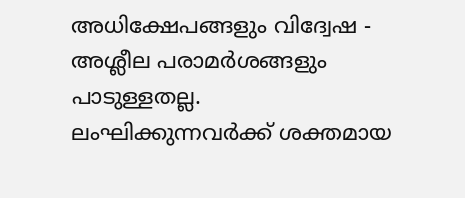അധിക്ഷേപങ്ങളും വിദ്വേഷ - അശ്ലീല പരാമർശങ്ങളും പാടുള്ളതല്ല. ലംഘിക്കുന്നവർക്ക് ശക്തമായ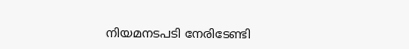നിയമനടപടി നേരിടേണ്ടി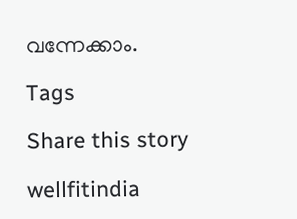വന്നേക്കാം.

Tags

Share this story

wellfitindia